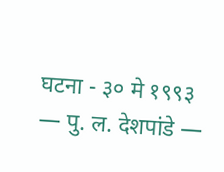घटना - ३० मे १९९३ — पु. ल. देशपांडे —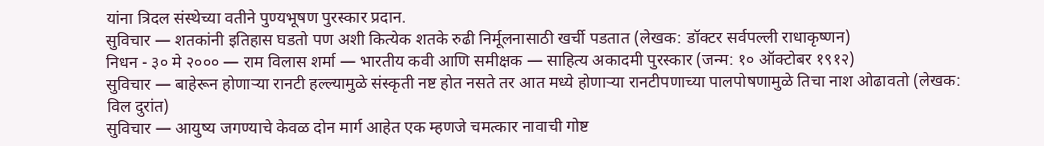यांना त्रिदल संस्थेच्या वतीने पुण्यभूषण पुरस्कार प्रदान.
सुविचार — शतकांनी इतिहास घडतो पण अशी कित्येक शतके रुढी निर्मूलनासाठी खर्ची पडतात (लेखक: डॉक्टर सर्वपल्ली राधाकृष्णन)
निधन - ३० मे २००० — राम विलास शर्मा — भारतीय कवी आणि समीक्षक — साहित्य अकादमी पुरस्कार (जन्म: १० ऑक्टोबर १९१२)
सुविचार — बाहेरून होणाऱ्या रानटी हल्ल्यामुळे संस्कृती नष्ट होत नसते तर आत मध्ये होणाऱ्या रानटीपणाच्या पालपोषणामुळे तिचा नाश ओढावतो (लेखक: विल दुरांत)
सुविचार — आयुष्य जगण्याचे केवळ दोन मार्ग आहेत एक म्हणजे चमत्कार नावाची गोष्ट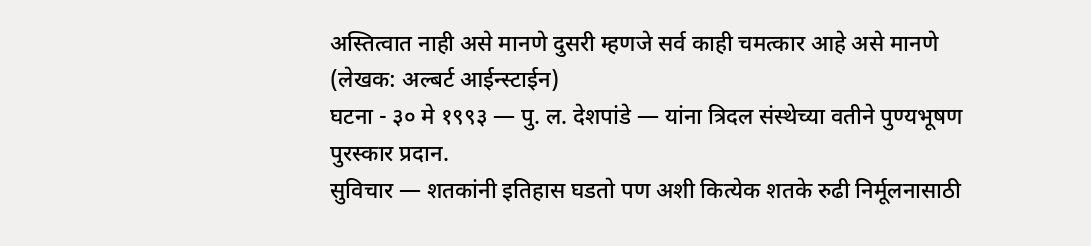अस्तित्वात नाही असे मानणे दुसरी म्हणजे सर्व काही चमत्कार आहे असे मानणे (लेखक: अल्बर्ट आईन्स्टाईन)
घटना - ३० मे १९९३ — पु. ल. देशपांडे — यांना त्रिदल संस्थेच्या वतीने पुण्यभूषण पुरस्कार प्रदान.
सुविचार — शतकांनी इतिहास घडतो पण अशी कित्येक शतके रुढी निर्मूलनासाठी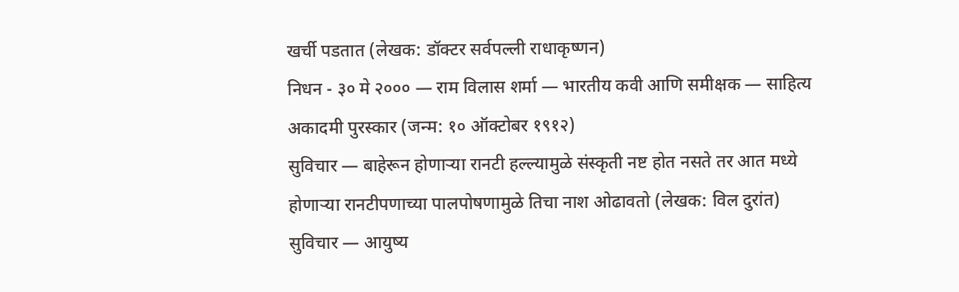खर्ची पडतात (लेखक: डॉक्टर सर्वपल्ली राधाकृष्णन)
निधन - ३० मे २००० — राम विलास शर्मा — भारतीय कवी आणि समीक्षक — साहित्य अकादमी पुरस्कार (जन्म: १० ऑक्टोबर १९१२)
सुविचार — बाहेरून होणाऱ्या रानटी हल्ल्यामुळे संस्कृती नष्ट होत नसते तर आत मध्ये होणाऱ्या रानटीपणाच्या पालपोषणामुळे तिचा नाश ओढावतो (लेखक: विल दुरांत)
सुविचार — आयुष्य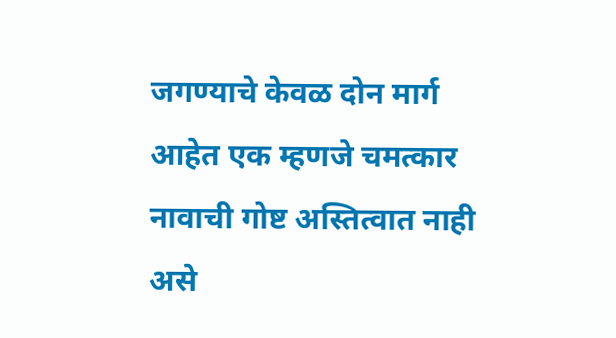जगण्याचे केवळ दोन मार्ग आहेत एक म्हणजे चमत्कार नावाची गोष्ट अस्तित्वात नाही असे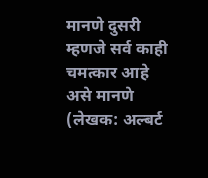मानणे दुसरी म्हणजे सर्व काही चमत्कार आहे असे मानणे (लेखक: अल्बर्ट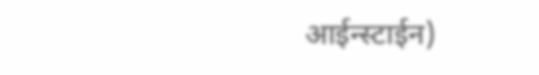आईन्स्टाईन)